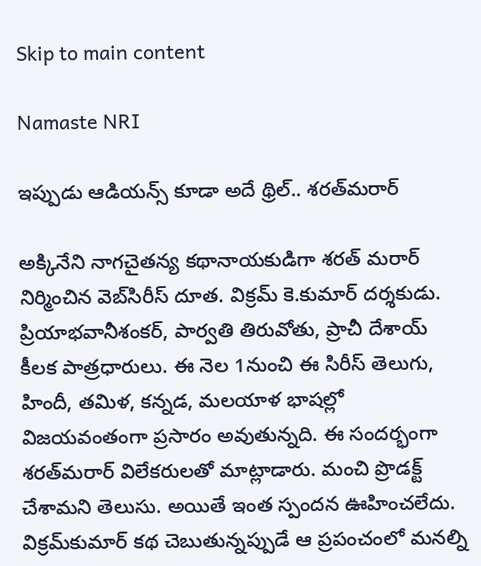Skip to main content

Namaste NRI

ఇప్పుడు ఆడియన్స్‌ కూడా అదే థ్రిల్‌.. శరత్‌మరార్‌

అక్కినేని నాగచైతన్య కథానాయకుడిగా శరత్‌ మరార్‌  నిర్మించిన వెబ్‌సిరీస్‌ దూత. విక్రమ్‌ కె.కుమార్‌ దర్శకుడు. ప్రియాభవానీశంకర్‌, పార్వతి తిరువోతు, ప్రాచీ దేశాయ్‌ కీలక పాత్రధారులు. ఈ నెల 1నుంచి ఈ సిరీస్‌ తెలుగు, హిందీ, తమిళ, కన్నడ, మలయాళ భాషల్లో విజయవంతంగా ప్రసారం అవుతున్నది. ఈ సందర్భంగా శరత్‌మరార్‌ విలేకరులతో మాట్లాడారు. మంచి ప్రొడక్ట్‌ చేశామని తెలుసు. అయితే ఇంత స్పందన ఊహించలేదు. విక్రమ్‌కుమార్‌ కథ చెబుతున్నప్పుడే ఆ ప్రపంచంలో మనల్ని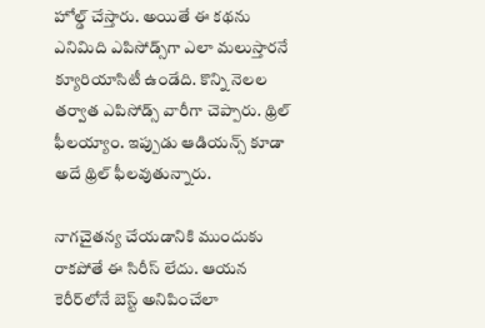హోల్డ్‌ చేస్తారు. అయితే ఈ కథను ఎనిమిది ఎపిసోడ్స్‌గా ఎలా మలుస్తారనే క్యూరియాసిటీ ఉండేది. కొన్ని నెలల తర్వాత ఎపిసోడ్స్‌ వారీగా చెప్పారు. థ్రిల్‌ ఫీలయ్యాం. ఇప్పుడు ఆడియన్స్‌ కూడా అదే థ్రిల్‌ ఫీలవుతున్నారు.

నాగచైతన్య చేయడానికి ముందుకు రాకపోతే ఈ సిరీస్‌ లేదు. ఆయన కెరీర్‌లోనే బెస్ట్‌ అనిపించేలా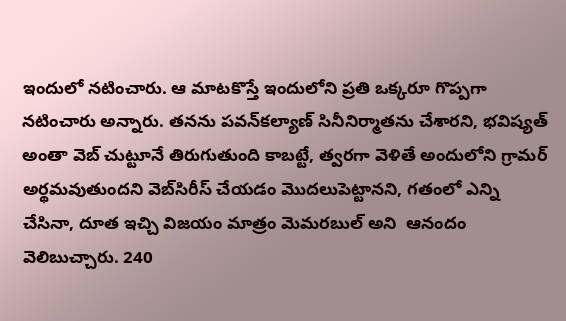ఇందులో నటించారు. ఆ మాటకొస్తే ఇందులోని ప్రతి ఒక్కరూ గొప్పగా నటించారు అన్నారు. తనను పవన్‌కల్యాణ్‌ సినీనిర్మాతను చేశారని, భవిష్యత్‌ అంతా వెబ్‌ చుట్టూనే తిరుగుతుంది కాబట్టే, త్వరగా వెళితే అందులోని గ్రామర్‌ అర్థమవుతుందని వెబ్‌సిరీస్‌ చేయడం మొదలుపెట్టానని, గతంలో ఎన్ని చేసినా, దూత ఇచ్చి విజయం మాత్రం మెమరబుల్‌ అని  ఆనందం వెలిబుచ్చారు. 240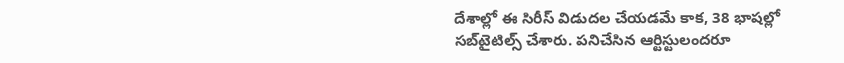దేశాల్లో ఈ సిరీస్‌ విడుదల చేయడమే కాక, 38 భాషల్లో సబ్‌టైటిల్స్‌ చేశారు. పనిచేసిన ఆర్టిస్టులందరూ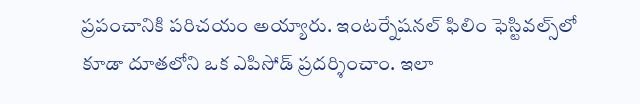ప్రపంచానికి పరిచయం అయ్యారు. ఇంటర్నేషనల్‌ ఫిలిం ఫెస్టివల్స్‌లో కూడా దూతలోని ఒక ఎపిసోడ్‌ ప్రదర్శించాం. ఇలా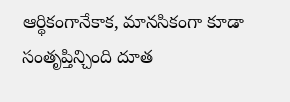ఆర్థికంగానేకాక, మానసికంగా కూడా సంతృప్తిన్చింది దూత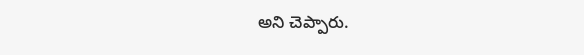అని చెప్పారు.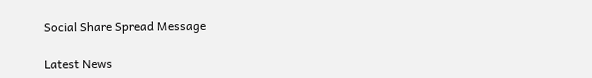Social Share Spread Message

Latest News